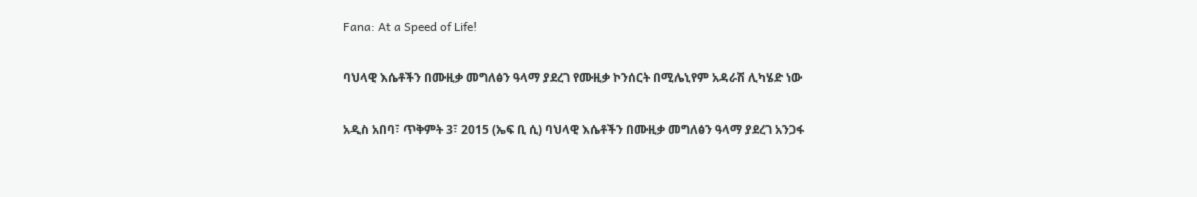Fana: At a Speed of Life!

ባህላዊ እሴቶችን በሙዚቃ መግለፅን ዓላማ ያደረገ የሙዚቃ ኮንሰርት በሚሌኒየም አዳራሽ ሊካሄድ ነው

አዲስ አበባ፣ ጥቅምት 3፣ 2015 (ኤፍ ቢ ሲ) ባህላዊ እሴቶችን በሙዚቃ መግለፅን ዓላማ ያደረገ አንጋፋ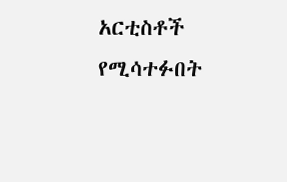አርቲስቶች የሚሳተፉበት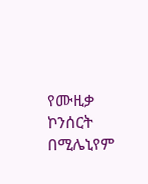የሙዚቃ ኮንሰርት በሚሌኒየም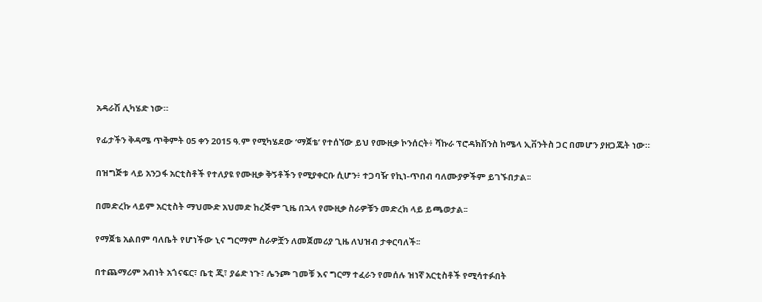አዳራሽ ሊካሄድ ነው።

የፊታችን ቅዳሜ ጥቅምት 05 ቀን 2015 ዓ.ም የሚካሄደው ‘ማጀቴ’ የተሰኘው ይህ የሙዚቃ ኮንሰርት፥ ሻኩራ ፕሮዳክሽንስ ከሜላ ኢቨንትስ ጋር በመሆን ያዘጋጁት ነው።

በዝግጅቱ ላይ አንጋፋ አርቲስቶች የተለያዩ የሙዚቃ ቅኝቶችን የሚያቀርቡ ሲሆን፥ ተጋባዥ የኪነ-ጥበብ ባለሙያዎችም ይገኙበታል፡፡

በመድረኩ ላይም አርቲስት ማህሙድ አህመድ ከረጅም ጊዜ በኋላ የሙዚቃ ስራዎቹን መድረክ ላይ ይጫወታል፡፡

የማጀቴ አልበም ባለቤት የሆነችው ኒና ግርማም ስራዎቿን ለመጀመሪያ ጊዜ ለህዝብ ታቀርባለች፡፡

በተጨማሪም አብነት አጎናፍር፣ ቤቲ ጂ፣ ያሬድ ነጉ፣ ሌንጮ ገመቹ እና ግርማ ተፈራን የመሰሉ ዝነኛ አርቲስቶች የሚሳተፉበት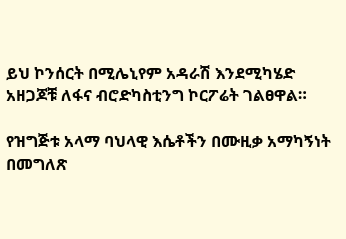ይህ ኮንሰርት በሚሌኒየም አዳራሽ እንደሚካሄድ አዘጋጆቹ ለፋና ብሮድካስቲንግ ኮርፖሬት ገልፀዋል።

የዝግጅቱ አላማ ባህላዊ እሴቶችን በሙዚቃ አማካኝነት በመግለጽ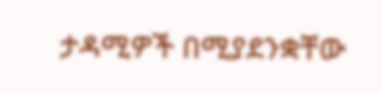ታዳሚዎች በሚያደንቋቸው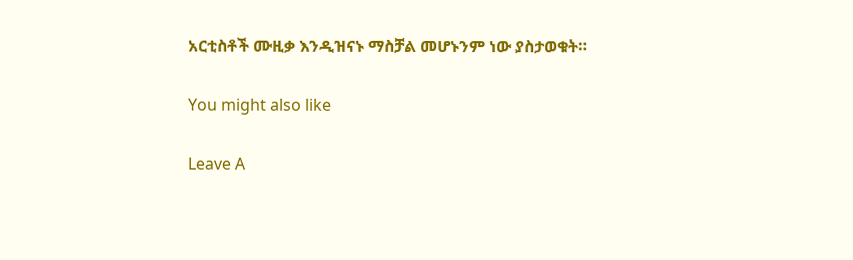አርቲስቶች ሙዚቃ እንዲዝናኑ ማስቻል መሆኑንም ነው ያስታወቁት።

You might also like

Leave A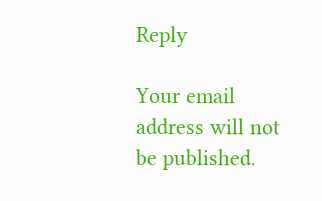Reply

Your email address will not be published.